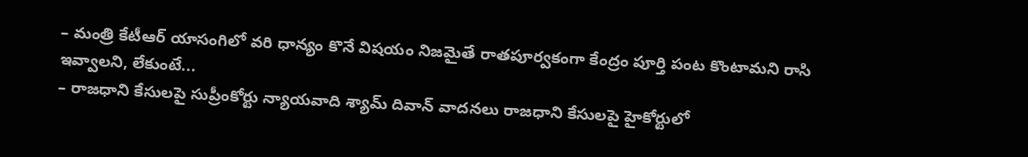– మంత్రి కేటీఆర్ యాసంగిలో వరి ధాన్యం కొనే విషయం నిజమైతే రాతపూర్వకంగా కేంద్రం పూర్తి పంట కొంటామని రాసి ఇవ్వాలని, లేకుంటే...
– రాజధాని కేసులపై సుప్రీంకోర్టు న్యాయవాది శ్యామ్ దివాన్ వాదనలు రాజధాని కేసులపై హైకోర్టులో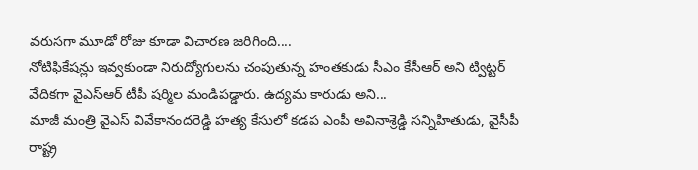వరుసగా మూడో రోజు కూడా విచారణ జరిగింది....
నోటిఫికేషన్లు ఇవ్వకుండా నిరుద్యోగులను చంపుతున్న హంతకుడు సీఎం కేసీఆర్ అని ట్విట్టర్ వేదికగా వైఎస్ఆర్ టీపీ షర్మిల మండిపడ్డారు. ఉద్యమ కారుడు అని...
మాజీ మంత్రి వైఎస్ వివేకానందరెడ్డి హత్య కేసులో కడప ఎంపీ అవినాశ్రెడ్డి సన్నిహితుడు, వైసీపీ రాష్ట్ర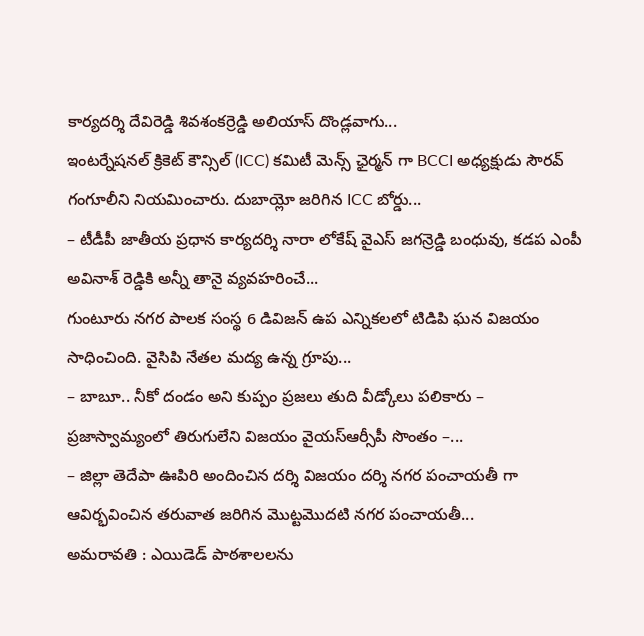కార్యదర్శి దేవిరెడ్డి శివశంకర్రెడ్డి అలియాస్ దొండ్లవాగు...
ఇంటర్నేషనల్ క్రికెట్ కౌన్సిల్ (ICC) కమిటీ మెన్స్ ఛైర్మన్ గా BCCI అధ్యక్షుడు సౌరవ్ గంగూలీని నియమించారు. దుబాయ్లో జరిగిన ICC బోర్డు...
– టీడీపీ జాతీయ ప్రధాన కార్యదర్శి నారా లోకేష్ వైఎస్ జగన్రెడ్డి బంధువు, కడప ఎంపీ అవినాశ్ రెడ్డికి అన్నీ తానై వ్యవహరించే...
గుంటూరు నగర పాలక సంస్థ 6 డివిజన్ ఉప ఎన్నికలలో టిడిపి ఘన విజయం సాధించింది. వైసిపి నేతల మద్య ఉన్న గ్రూపు...
– బాబూ.. నీకో దండం అని కుప్పం ప్రజలు తుది వీడ్కోలు పలికారు – ప్రజాస్వామ్యంలో తిరుగులేని విజయం వైయస్ఆర్సీపీ సొంతం –...
– జిల్లా తెదేపా ఊపిరి అందించిన దర్శి విజయం దర్శి నగర పంచాయతీ గా ఆవిర్భవించిన తరువాత జరిగిన మొట్టమొదటి నగర పంచాయతీ...
అమరావతి : ఎయిడెడ్ పాఠశాలలను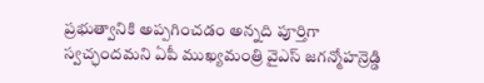ప్రభుత్వానికి అప్పగించడం అన్నది పూర్తిగా స్వచ్ఛందమని ఏపీ ముఖ్యమంత్రి వైఎస్ జగన్మోహన్రెడ్డి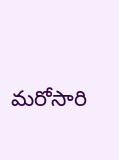మరోసారి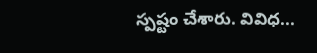స్పష్టం చేశారు. వివిధ...